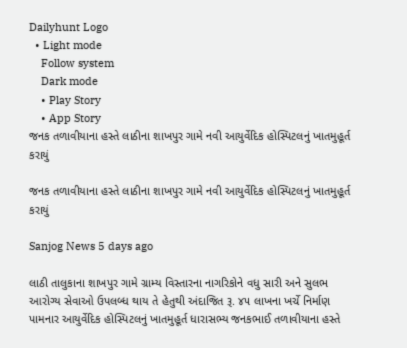Dailyhunt Logo
  • Light mode
    Follow system
    Dark mode
    • Play Story
    • App Story
જનક તળાવીયાના હસ્તે લાઠીના શાખપુર ગામે નવી આયુર્વેદિક હોસ્પિટલનું ખાતમુહૂર્ત કરાયું

જનક તળાવીયાના હસ્તે લાઠીના શાખપુર ગામે નવી આયુર્વેદિક હોસ્પિટલનું ખાતમુહૂર્ત કરાયું

Sanjog News 5 days ago

લાઠી તાલુકાના શાખપુર ગામે ગ્રામ્ય વિસ્તારના નાગરિકોને વધુ સારી અને સુલભ આરોગ્ય સેવાઓ ઉપલબ્ધ થાય તે હેતુથી અંદાજિત રૂ. ૪૫ લાખના ખર્ચે નિર્માણ પામનાર આયુર્વેદિક હોસ્પિટલનું ખાતમુહૂર્ત ધારાસભ્ય જનકભાઈ તળાવીયાના હસ્તે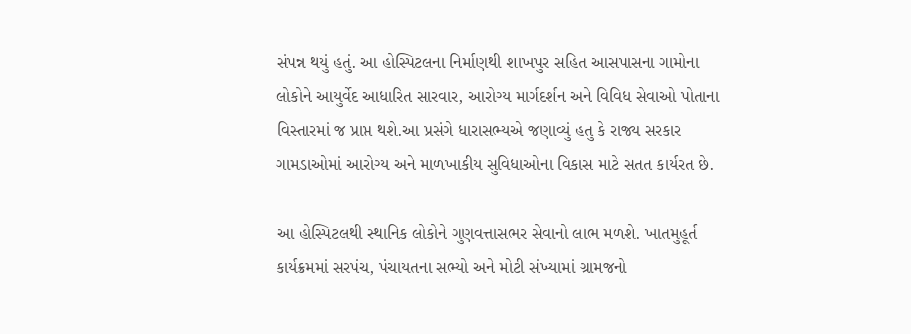સંપન્ન થયું હતું. આ હોસ્પિટલના નિર્માણથી શાખપુર સહિત આસપાસના ગામોના લોકોને આયુર્વેદ આધારિત સારવાર, આરોગ્ય માર્ગદર્શન અને વિવિધ સેવાઓ પોતાના વિસ્તારમાં જ પ્રાપ્ત થશે.આ પ્રસંગે ધારાસભ્યએ જણાવ્યું હતુ કે રાજ્ય સરકાર ગામડાઓમાં આરોગ્ય અને માળખાકીય સુવિધાઓના વિકાસ માટે સતત કાર્યરત છે.

આ હોસ્પિટલથી સ્થાનિક લોકોને ગુણવત્તાસભર સેવાનો લાભ મળશે. ખાતમુહૂર્ત કાર્યક્રમમાં સરપંચ, પંચાયતના સભ્યો અને મોટી સંખ્યામાં ગ્રામજનો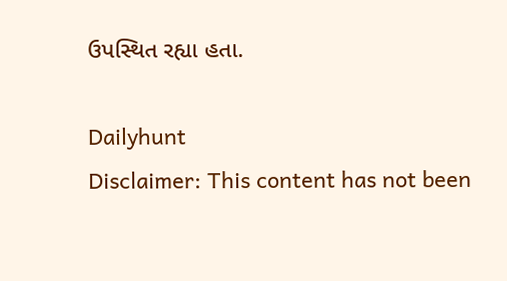ઉપસ્થિત રહ્યા હતા.

Dailyhunt
Disclaimer: This content has not been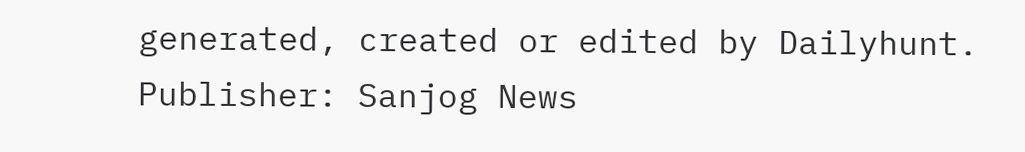generated, created or edited by Dailyhunt. Publisher: Sanjog News